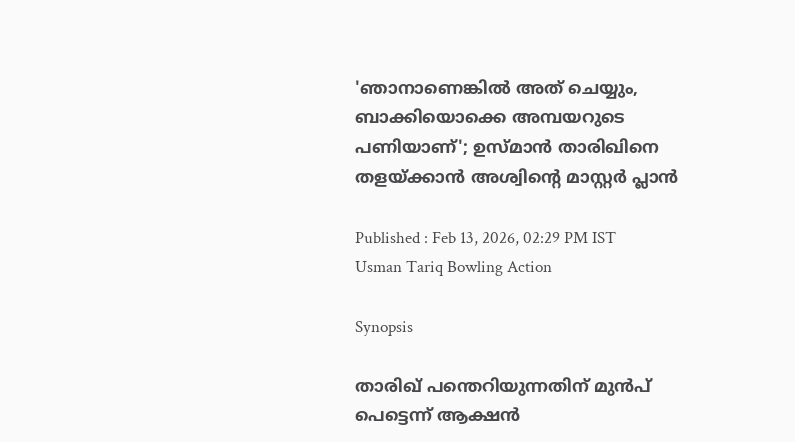'ഞാനാണെങ്കില്‍ അത് ചെയ്യും, ബാക്കിയൊക്കെ അമ്പയറുടെ പണിയാണ്'; ഉസ്മാൻ താരിഖിനെ തളയ്ക്കാൻ അശ്വിന്‍റെ മാസ്റ്റർ പ്ലാൻ

Published : Feb 13, 2026, 02:29 PM IST
Usman Tariq Bowling Action

Synopsis

താരിഖ് പന്തെറിയുന്നതിന് മുൻപ് പെട്ടെന്ന് ആക്ഷന്‍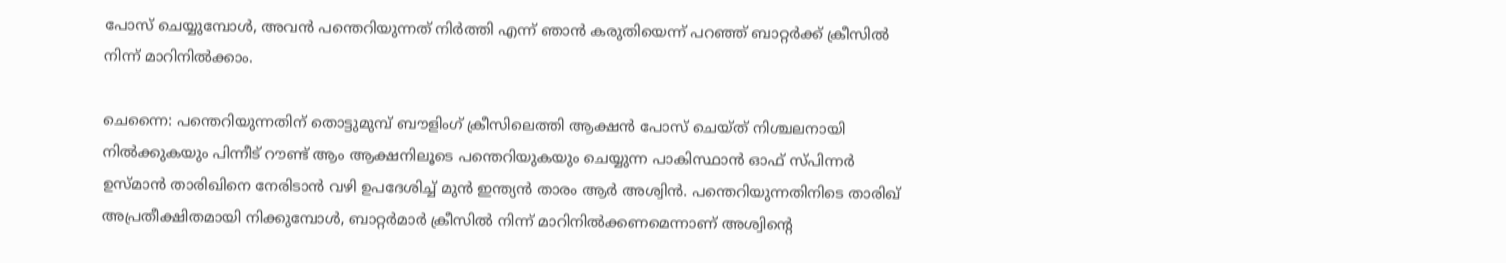പോസ് ചെയ്യുമ്പോള്‍, അവൻ പന്തെറിയുന്നത് നിർത്തി എന്ന് ഞാൻ കരുതിയെന്ന് പറഞ്ഞ് ബാറ്റർക്ക് ക്രീസിൽ നിന്ന് മാറിനിൽക്കാം.

ചെന്നൈ: പന്തെറിയുന്നതിന് തൊട്ടുമുമ്പ് ബൗളിംഗ് ക്രീസിലെത്തി ആക്ഷന്‍ പോസ് ചെയ്ത് നിശ്ചലനായി നിൽക്കുകയും പിന്നീട് റൗണ്ട് ആം ആക്ഷനിലൂടെ പന്തെറിയുകയും ചെയ്യുന്ന പാകിസ്ഥാൻ ഓഫ് സ്പിന്നർ ഉസ്മാൻ താരിഖിനെ നേരിടാൻ വഴി ഉപദേശിച്ച് മുന്‍ ഇന്ത്യൻ താരം ആർ അശ്വിൻ. പന്തെറിയുന്നതിനിടെ താരിഖ് അപ്രതീക്ഷിതമായി നിക്കുമ്പോൾ, ബാറ്റർമാർ ക്രീസിൽ നിന്ന് മാറിനിൽക്കണമെന്നാണ് അശ്വിന്‍റെ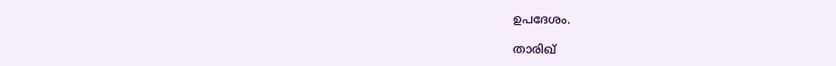ഉപദേശം.

താരിഖ്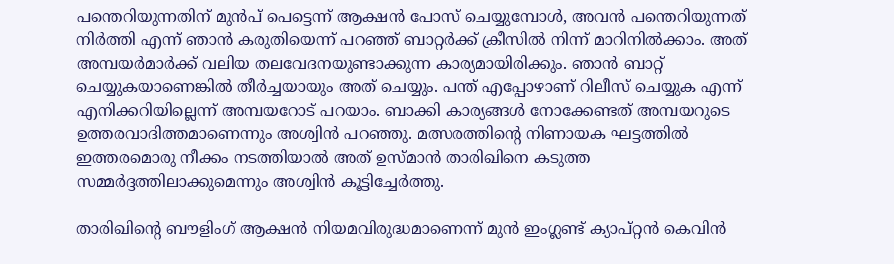പന്തെറിയുന്നതിന് മുൻപ് പെട്ടെന്ന് ആക്ഷന്‍ പോസ് ചെയ്യുമ്പോള്‍, അവൻ പന്തെറിയുന്നത് നിർത്തി എന്ന് ഞാൻ കരുതിയെന്ന് പറഞ്ഞ് ബാറ്റർക്ക് ക്രീസിൽ നിന്ന് മാറിനിൽക്കാം. അത് അമ്പയർമാർക്ക് വലിയ തലവേദനയുണ്ടാക്കുന്ന കാര്യമായിരിക്കും. ഞാൻ ബാറ്റ് ചെയ്യുകയാണെങ്കിൽ തീർച്ചയായും അത് ചെയ്യും. പന്ത് എപ്പോഴാണ് റിലീസ് ചെയ്യുക എന്ന് എനിക്കറിയില്ലെന്ന് അമ്പയറോട് പറയാം. ബാക്കി കാര്യങ്ങൾ നോക്കേണ്ടത് അമ്പയറുടെ ഉത്തരവാദിത്തമാണെന്നും അശ്വിന്‍ പറഞ്ഞു. മത്സരത്തിന്‍റെ നിണായക ഘട്ടത്തിൽ ഇത്തരമൊരു നീക്കം നടത്തിയാൽ അത് ഉസ്മാൻ താരിഖിനെ കടുത്ത സമ്മർദ്ദത്തിലാക്കുമെന്നും അശ്വിൻ കൂട്ടിച്ചേർത്തു.

താരിഖിന്‍റെ ബൗളിംഗ് ആക്ഷൻ നിയമവിരുദ്ധമാണെന്ന് മുൻ ഇംഗ്ലണ്ട് ക്യാപ്റ്റൻ കെവിൻ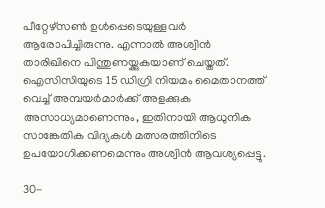പീറ്റേഴ്സൺ ഉൾപ്പെടെയുള്ളവർ ആരോപിച്ചിരുന്നു. എന്നാൽ അശ്വിൻ താരിഖിനെ പിന്തുണയ്ക്കുകയാണ് ചെയ്തത്. ഐസിസിയുടെ 15 ഡിഗ്രി നിയമം മൈതാനത്ത് വെച്ച് അമ്പയർമാർക്ക് അളക്കുക അസാധ്യമാണെന്നും, ഇതിനായി ആധുനിക സാങ്കേതിക വിദ്യകൾ മത്സരത്തിനിടെ ഉപയോഗിക്കണമെന്നും അശ്വിൻ ആവശ്യപ്പെട്ടു.

30-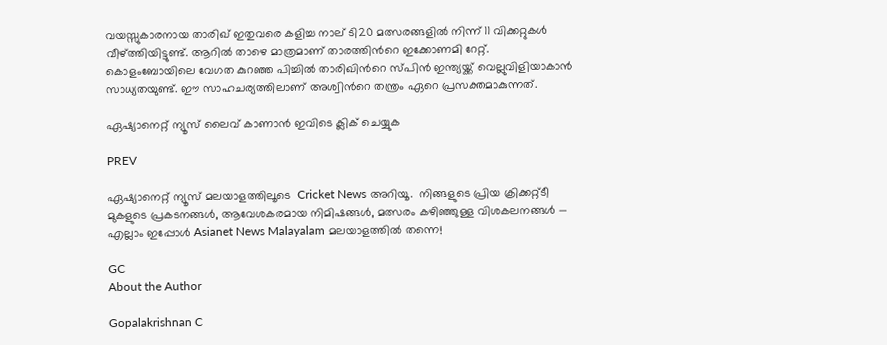വയസ്സുകാരനായ താരിഖ് ഇതുവരെ കളിച്ച നാല് ടി20 മത്സരങ്ങളിൽ നിന്ന് 11 വിക്കറ്റുകൾ വീഴ്ത്തിയിട്ടുണ്ട്. ആറിൽ താഴെ മാത്രമാണ് താരത്തിന്‍റെ ഇക്കോണമി റേറ്റ്. കൊളംബോയിലെ വേഗത കുറഞ്ഞ പിച്ചിൽ താരിഖിന്‍റെ സ്പിൻ ഇന്ത്യയ്ക്ക് വെല്ലുവിളിയാകാൻ സാധ്യതയുണ്ട്. ഈ സാഹചര്യത്തിലാണ് അശ്വിന്‍റെ തന്ത്രം ഏറെ പ്രസക്തമാകുന്നത്.

ഏഷ്യാനെറ്റ് ന്യൂസ് ലൈവ് കാണാന്‍ ഇവിടെ ക്ലിക് ചെയ്യുക

PREV

ഏഷ്യാനെറ്റ് ന്യൂസ് മലയാളത്തിലൂടെ  Cricket News അറിയൂ.  നിങ്ങളുടെ പ്രിയ ക്രിക്കറ്റ്ടീ മുകളുടെ പ്രകടനങ്ങൾ, ആവേശകരമായ നിമിഷങ്ങൾ, മത്സരം കഴിഞ്ഞുള്ള വിശകലനങ്ങൾ — എല്ലാം ഇപ്പോൾ Asianet News Malayalam മലയാളത്തിൽ തന്നെ!

GC
About the Author

Gopalakrishnan C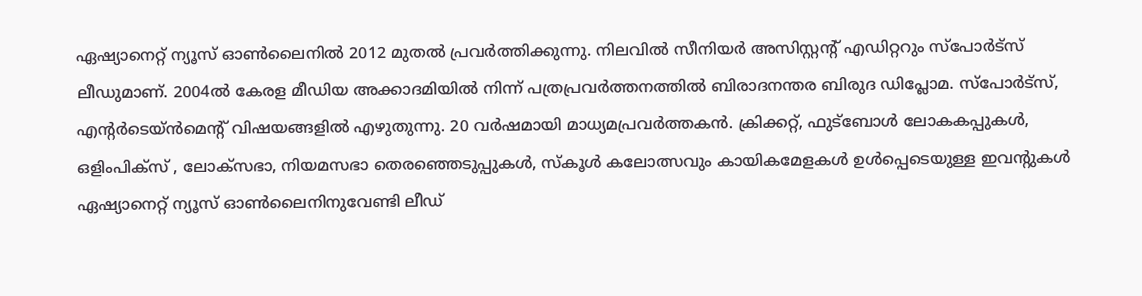ഏഷ്യാനെറ്റ് ന്യൂസ് ഓണ്‍ലൈനില്‍ 2012 മുതല്‍ പ്രവര്‍ത്തിക്കുന്നു. നിലവില്‍ സീനിയര്‍ അസിസ്റ്റന്‍റ് എഡിറ്ററും സ്പോർട്സ് ലീഡുമാണ്. 2004ൽ കേരള മീഡിയ അക്കാദമിയില്‍ നിന്ന് പത്രപ്രവര്‍ത്തനത്തില്‍ ബിരാദനന്തര ബിരുദ ഡിപ്ലോമ. സ്പോര്‍ട്സ്, എന്‍റര്‍ടെയ്ൻമെന്‍റ് വിഷയങ്ങളില്‍ എഴുതുന്നു. 20 വര്‍ഷമായി മാധ്യമപ്രവര്‍ത്തകൻ. ക്രിക്കറ്റ്, ഫുട്ബോള്‍ ലോകകപ്പുകൾ, ഒളിംപിക്സ് , ലോക്സഭാ, നിയമസഭാ തെരഞ്ഞെടുപ്പുകള്‍, സ്കൂള്‍ കലോത്സവും കായികമേളകള്‍ ഉള്‍പ്പെടെയുള്ള ഇവന്‍റുകള്‍ ഏഷ്യാനെറ്റ് ന്യൂസ് ഓണ്‍ലൈനിനുവേണ്ടി ലീഡ്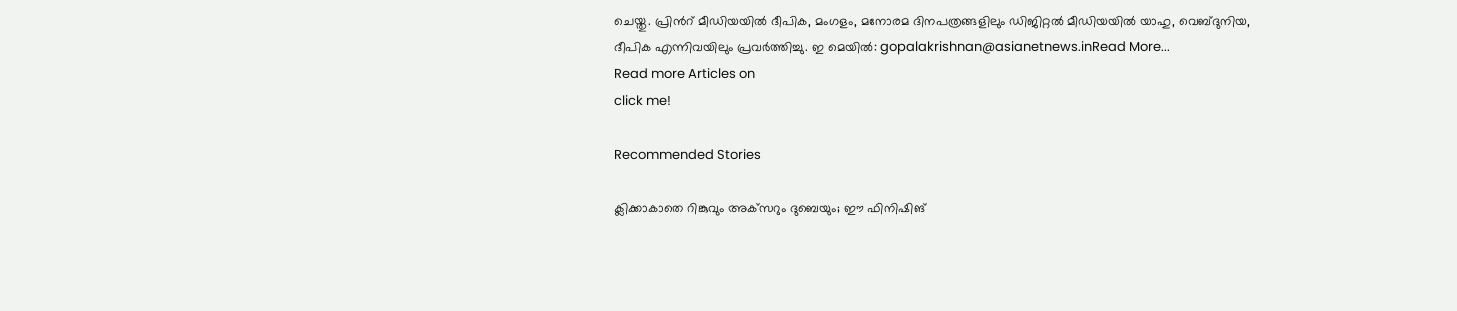ചെയ്തു. പ്രിന്‍റ് മീഡിയയില്‍ ദീപിക, മംഗളം, മനോരമ ദിനപത്രങ്ങളിലും ഡിജിറ്റൽ മീഡിയയില്‍ യാഹു, വെബ്ദുനിയ, ദീപിക എന്നിവയിലും പ്രവര്‍ത്തിച്ചു. ഇ മെയില്‍: gopalakrishnan@asianetnews.inRead More...
Read more Articles on
click me!

Recommended Stories

ക്ലിക്കാകാതെ റിങ്കുവും അക്‌സറും ദുബെയും; ഈ ഫിനിഷിങ്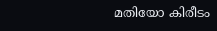മതിയോ കിരീടം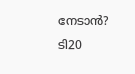നേടാൻ?
ടി20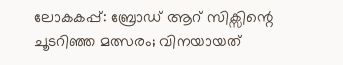ലോകകപ്പ്: ബ്രോഡ് ആറ് സിക്സിന്റെ ചൂടറിഞ്ഞ മത്സരം; വിനയായത്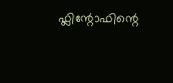ഫ്ലിന്റോഫിന്റെ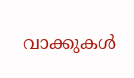വാക്കുകള്‍